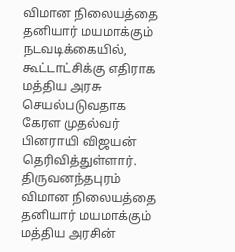விமான நிலையத்தை தனியார் மயமாக்கும் நடவடிக்கையில், கூட்டாட்சிக்கு எதிராக மத்திய அரசு செயல்படுவதாக கேரள முதல்வர் பினராயி விஜயன் தெரிவித்துள்ளார்.
திருவனந்தபுரம் விமான நிலையத்தை தனியார் மயமாக்கும் மத்திய அரசின்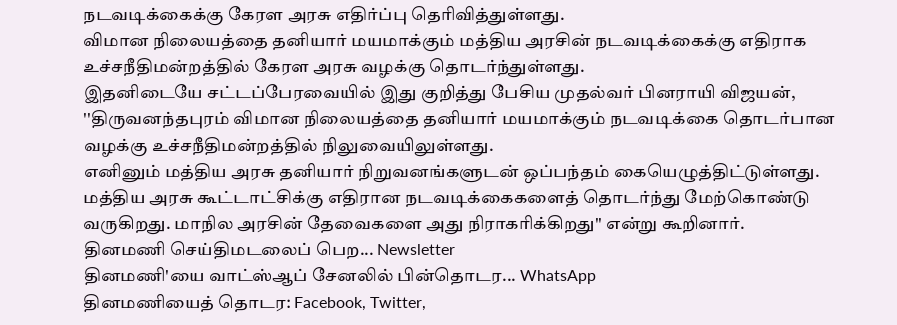நடவடிக்கைக்கு கேரள அரசு எதிர்ப்பு தெரிவித்துள்ளது.
விமான நிலையத்தை தனியார் மயமாக்கும் மத்திய அரசின் நடவடிக்கைக்கு எதிராக உச்சநீதிமன்றத்தில் கேரள அரசு வழக்கு தொடர்ந்துள்ளது.
இதனிடையே சட்டப்பேரவையில் இது குறித்து பேசிய முதல்வர் பினராயி விஜயன், ''திருவனந்தபுரம் விமான நிலையத்தை தனியார் மயமாக்கும் நடவடிக்கை தொடர்பான வழக்கு உச்சநீதிமன்றத்தில் நிலுவையிலுள்ளது.
எனினும் மத்திய அரசு தனியார் நிறுவனங்களுடன் ஒப்பந்தம் கையெழுத்திட்டுள்ளது. மத்திய அரசு கூட்டாட்சிக்கு எதிரான நடவடிக்கைகளைத் தொடர்ந்து மேற்கொண்டு வருகிறது. மாநில அரசின் தேவைகளை அது நிராகரிக்கிறது'' என்று கூறினார்.
தினமணி செய்திமடலைப் பெற... Newsletter
தினமணி'யை வாட்ஸ்ஆப் சேனலில் பின்தொடர... WhatsApp
தினமணியைத் தொடர: Facebook, Twitter,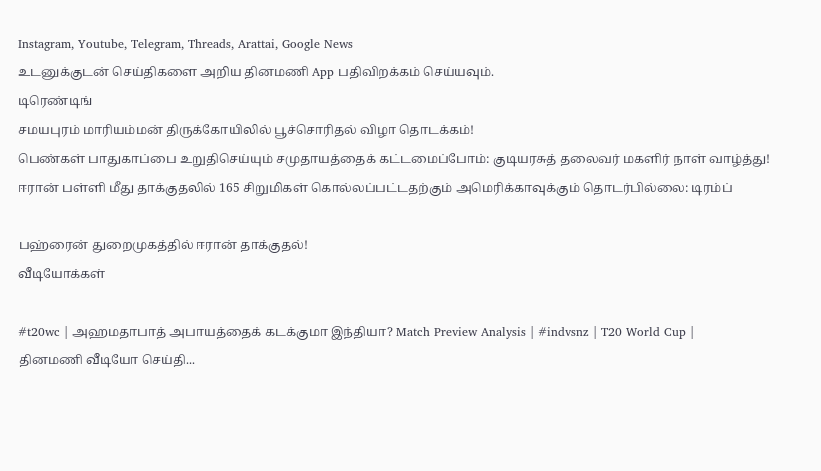Instagram, Youtube, Telegram, Threads, Arattai, Google News
உடனுக்குடன் செய்திகளை அறிய தினமணி App பதிவிறக்கம் செய்யவும்.
டிரெண்டிங்
சமயபுரம் மாரியம்மன் திருக்கோயிலில் பூச்சொரிதல் விழா தொடக்கம்!
பெண்கள் பாதுகாப்பை உறுதிசெய்யும் சமுதாயத்தைக் கட்டமைப்போம்: குடியரசுத் தலைவர் மகளிர் நாள் வாழ்த்து!
ஈரான் பள்ளி மீது தாக்குதலில் 165 சிறுமிகள் கொல்லப்பட்டதற்கும் அமெரிக்காவுக்கும் தொடர்பில்லை: டிரம்ப்

பஹ்ரைன் துறைமுகத்தில் ஈரான் தாக்குதல்!
வீடியோக்கள்

#t20wc | அஹமதாபாத் அபாயத்தைக் கடக்குமா இந்தியா? Match Preview Analysis | #indvsnz | T20 World Cup |
தினமணி வீடியோ செய்தி...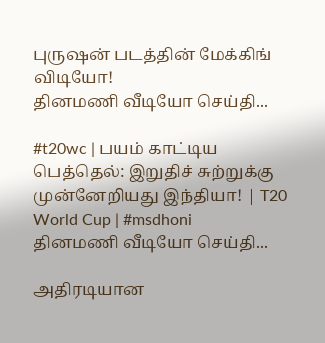புருஷன் படத்தின் மேக்கிங் விடியோ!
தினமணி வீடியோ செய்தி...

#t20wc | பயம் காட்டிய பெத்தெல்: இறுதிச் சுற்றுக்கு முன்னேறியது இந்தியா! | T20 World Cup | #msdhoni
தினமணி வீடியோ செய்தி...

அதிரடியான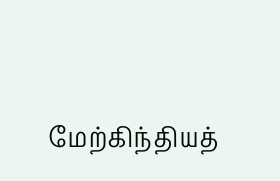மேற்கிந்தியத்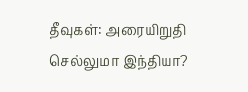தீவுகள்: அரையிறுதி செல்லுமா இந்தியா?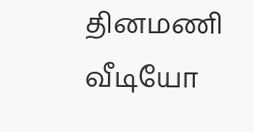தினமணி வீடியோ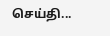செய்தி...